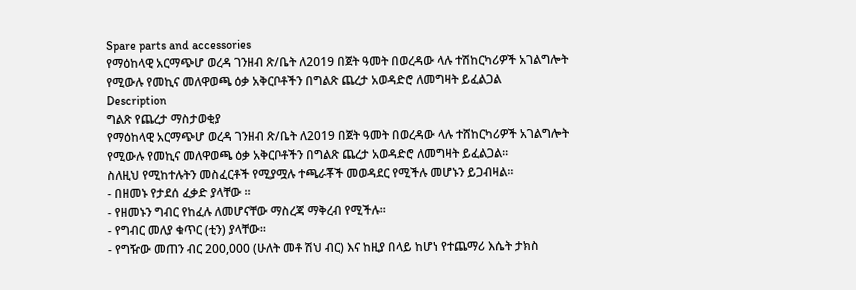Spare parts and accessories
የማዕከላዊ አርማጭሆ ወረዳ ገንዘብ ጽ/ቤት ለ2019 በጀት ዓመት በወረዳው ላሉ ተሽከርካሪዎች አገልግሎት የሚውሉ የመኪና መለዋወጫ ዕቃ አቅርቦቶችን በግልጽ ጨረታ አወዳድሮ ለመግዛት ይፈልጋል
Description
ግልጽ የጨረታ ማስታወቂያ
የማዕከላዊ አርማጭሆ ወረዳ ገንዘብ ጽ/ቤት ለ2019 በጀት ዓመት በወረዳው ላሉ ተሸከርካሪዎች አገልግሎት የሚውሉ የመኪና መለዋወጫ ዕቃ አቅርቦቶችን በግልጽ ጨረታ አወዳድሮ ለመግዛት ይፈልጋል።
ስለዚህ የሚከተሉትን መስፈርቶች የሚያሟሉ ተጫራቾች መወዳደር የሚችሉ መሆኑን ይጋብዛል።
- በዘመኑ የታደሰ ፈቃድ ያላቸው ።
- የዘመኑን ግብር የከፈሉ ለመሆናቸው ማስረጃ ማቅረብ የሚችሉ።
- የግብር መለያ ቁጥር (ቲን) ያላቸው።
- የግዥው መጠን ብር 200,000 (ሁለት መቶ ሽህ ብር) እና ከዚያ በላይ ከሆነ የተጨማሪ እሴት ታክስ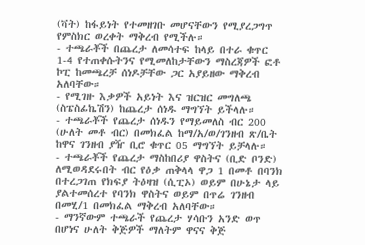(ቫት) ከፋይነት የተመዘገቡ መሆናቸውን የሚያረጋግጥ የምስክር ወረቀት ማቅረብ የሚችሉ።
- ተጫራቾች በጨረታ ለመሳተፍ ከላይ በተራ ቁጥር 1-4 የተጠቀሱትንና የሚመለከታቸውን ማስረጃዎች ፎቶ ኮፒ ከመጫረቻ ሰነዶቻቸው ጋር አያይዘው ማቅረብ አለባቸው።
- የሚገዙ እቃዎች አይነት እና ዝርዝር መግለጫ (ስፔስፊኬሽን) ከጨረታ ሰነዱ ማግኘት ይችላሉ።
- ተጫራቾች የጨረታ ሰነዱን የማይመለስ ብር 200 (ሁለት መቶ ብር) በመክፈል ከማ/አ/ወ/ገንዘብ ጽ/ቤት ከዋና ገንዘብ ያዥ ቢሮ ቁጥር 05 ማግኘት ይቻላሉ።
- ተጫራቾች የጨረታ ማስከበሪያ ዋስትና (ቢድ ቦንድ) ለሚወዳደሩበት ብር የዕቃ ጠቅላላ ዋጋ 1 በመቶ በባንክ በተረጋገጠ የክፍያ ትዕዛዝ (ሲፒኦ) ወይም በሁኔታ ላይ ያልተመሰረተ የባንክ ዋስትና ወይም በጥሬ ገንዘብ በመሂ/1 በመክፈል ማቅረብ አለባቸው።
- ማንኛውም ተጫራች የጨረታ ሃሳቡን አንድ ወጥ በሆነና ሁለት ቅጅዎች ማለትም ዋናና ቅጅ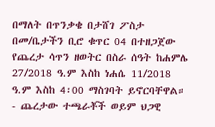በማለት በጥንቃቄ በታሸገ ፖስታ በመ/ቤታችን ቢሮ ቁጥር 04 በተዘጋጀው የጨረታ ሳጥን ዘወትር በስራ ሰዓት ከሐምሌ 27/2018 ዓ.ም እስከ ነሐሴ 11/2018 ዓ.ም እስከ 4፡00 ማስገባት ይኖርባቸዋል።
- ጨረታው ተጫራቾች ወይም ህጋዊ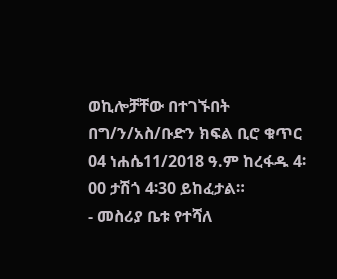ወኪሎቻቸው በተገኙበት በግ/ን/አስ/ቡድን ክፍል ቢሮ ቁጥር 04 ነሐሴ11/2018 ዓ.ም ከረፋዱ 4፡00 ታሽጎ 4፡30 ይከፈታል።
- መስሪያ ቤቱ የተሻለ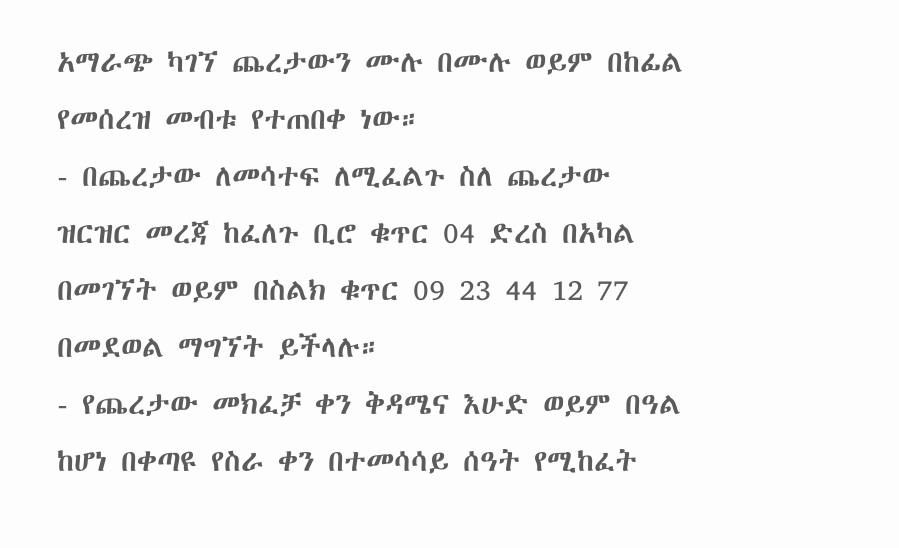አማራጭ ካገኘ ጨረታውን ሙሉ በሙሉ ወይም በከፊል የመሰረዝ መብቱ የተጠበቀ ነው።
- በጨረታው ለመሳተፍ ለሚፈልጉ ስለ ጨረታው ዝርዝር መረጃ ከፈለጉ ቢሮ ቁጥር 04 ድረስ በአካል በመገኘት ወይም በስልክ ቁጥር 09 23 44 12 77 በመደወል ማግኘት ይችላሉ።
- የጨረታው መክፈቻ ቀን ቅዳሜና እሁድ ወይም በዓል ከሆነ በቀጣዩ የስራ ቀን በተመሳሳይ ሰዓት የሚከፈት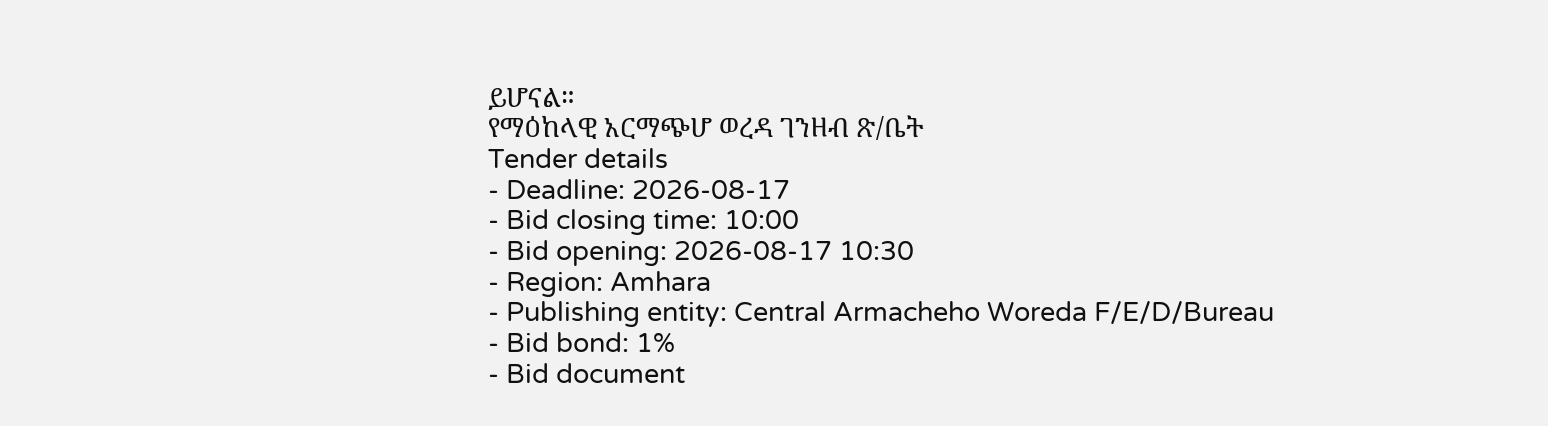ይሆናል።
የማዕከላዊ አርማጭሆ ወረዳ ገንዘብ ጽ/ቤት
Tender details
- Deadline: 2026-08-17
- Bid closing time: 10:00
- Bid opening: 2026-08-17 10:30
- Region: Amhara
- Publishing entity: Central Armacheho Woreda F/E/D/Bureau
- Bid bond: 1%
- Bid document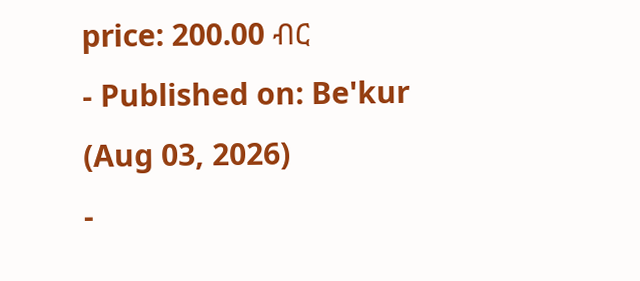price: 200.00 ብር
- Published on: Be'kur (Aug 03, 2026)
-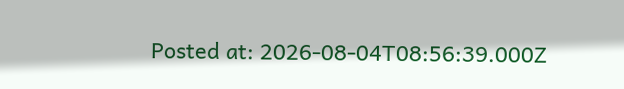Posted at: 2026-08-04T08:56:39.000Z